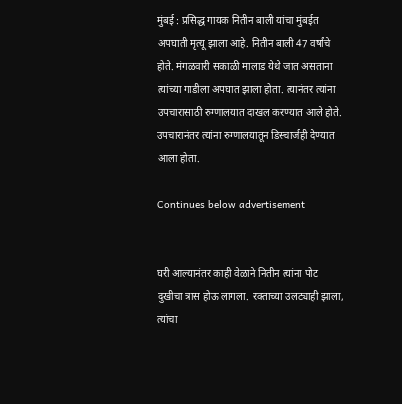मुंबई : प्रसिद्ध गायक नितीन बाली यांचा मुंबईत अपघाती मृत्यू झाला आहे. नितीन बाली 47 वर्षांचे होते. मंगळवारी सकाळी मालाड येथे जात असताना त्यांच्या गाडीला अपघात झाला होता. त्यानंतर त्यांना उपचारासाठी रुग्णालयात दाखल करण्यात आले होते. उपचारानंतर त्यांना रुग्णालयातून डिस्चार्जही देण्यात आला होता.

Continues below advertisement


घरी आल्यानंतर काही वेळाने नितीन त्यांना पोट दुखीचा त्रास होऊ लागला. रक्ताच्या उलट्याही झाला, त्यांचा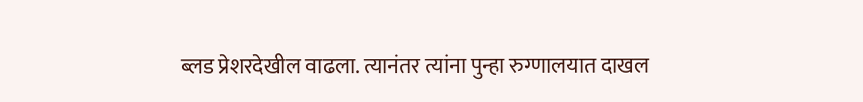ब्लड प्रेशरदेखील वाढला. त्यानंतर त्यांना पुन्हा रुग्णालयात दाखल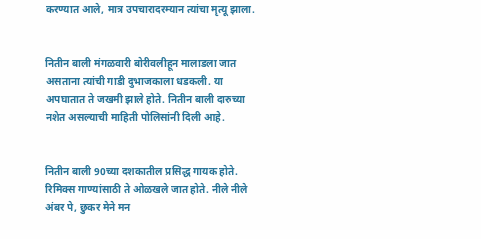करण्यात आले, मात्र उपचारादरम्यान त्यांचा मृत्यू झाला.


नितीन बाली मंगळवारी बोरीवलीहून मालाडला जात असताना त्यांची गाडी दुभाजकाला धडकली. या अपघातात ते जखमी झाले होते. नितीन बाली दारुच्या नशेत असल्याची माहिती पोलिसांनी दिली आहे.


नितीन बाली 90च्या दशकातील प्रसिद्ध गायक होते. रिमिक्स गाण्यांसाठी ते ओळखले जात होते. नीले नीले अंबर पे, छुकर मेने मन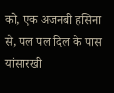को, एक अजनबी हसिना से, पल पल दिल के पास यांसारखी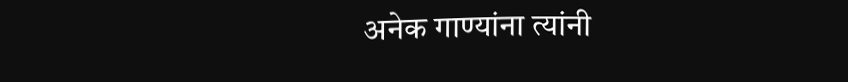अनेक गाण्यांना त्यांनी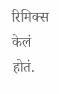रिमिक्स केलं होतं.